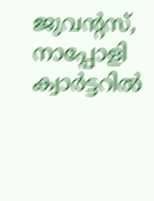ജുവന്റസ്, നാപ്പോളി ക്വാര്‍ട്ടറില്‍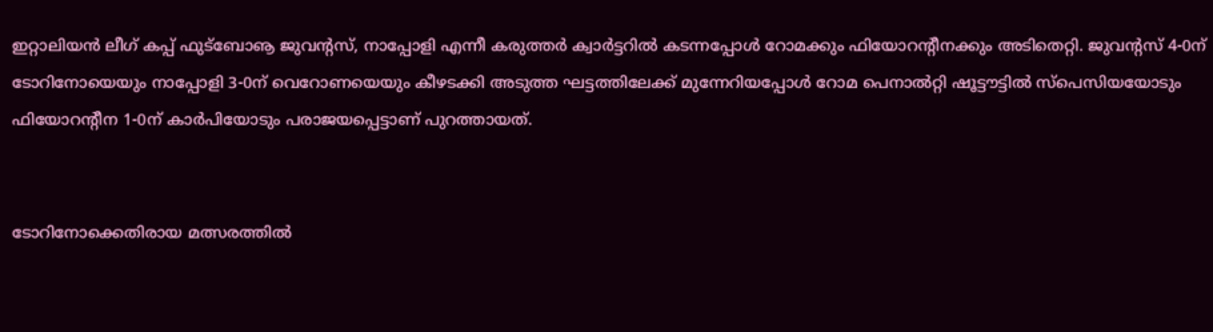ഇറ്റാലിയന്‍ ലീഗ് കപ്പ് ഫുട്‌ബോൡ ജുവന്റസ്, നാപ്പോളി എന്നീ കരുത്തര്‍ ക്വാര്‍ട്ടറില്‍ കടന്നപ്പോള്‍ റോമക്കും ഫിയോറന്റീനക്കും അടിതെറ്റി. ജുവന്റസ് 4-0ന് ടോറിനോയെയും നാപ്പോളി 3-0ന് വെറോണയെയും കീഴടക്കി അടുത്ത ഘട്ടത്തിലേക്ക് മുന്നേറിയപ്പോള്‍ റോമ പെനാല്‍റ്റി ഷൂട്ടൗട്ടില്‍ സ്‌പെസിയയോടും ഫിയോറന്റീന 1-0ന് കാര്‍പിയോടും പരാജയപ്പെട്ടാണ് പുറത്തായത്.


ടോറിനോക്കെതിരായ മത്സരത്തില്‍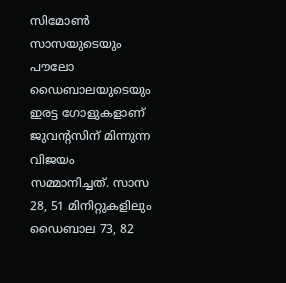സിമോണ്‍ സാസയുടെയും പൗലോ ഡൈബാലയുടെയും ഇരട്ട ഗോളുകളാണ് ജുവന്റസിന് മിന്നുന്ന വിജയം സമ്മാനിച്ചത്. സാസ 28, 51 മിനിറ്റുകളിലും ഡൈബാല 73, 82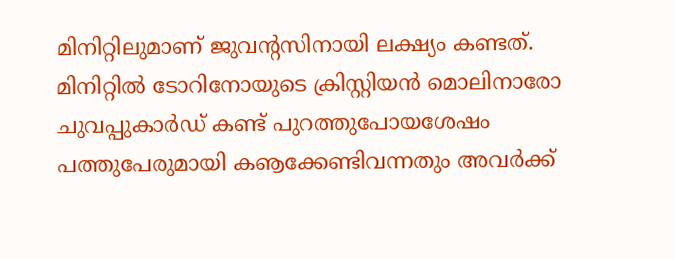മിനിറ്റിലുമാണ് ജുവന്റസിനായി ലക്ഷ്യം കണ്ടത്. മിനിറ്റില്‍ ടോറിനോയുടെ ക്രിസ്റ്റിയന്‍ മൊലിനാരോ ചുവപ്പുകാര്‍ഡ് കണ്ട് പുറത്തുപോയശേഷം പത്തുപേരുമായി കൡക്കേണ്ടിവന്നതും അവര്‍ക്ക്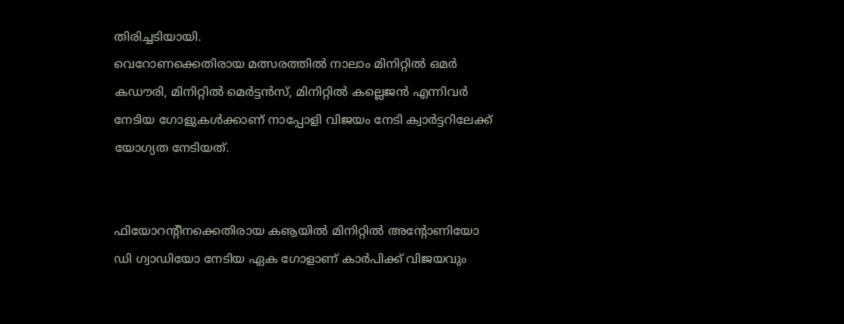തിരിച്ചടിയായി.
വെറോണക്കെതിരായ മത്സരത്തില്‍ നാലാം മിനിറ്റില്‍ ഒമര്‍ കഡൗരി, മിനിറ്റില്‍ മെര്‍ട്ടന്‍സ്, മിനിറ്റില്‍ കല്ലെജന്‍ എന്നിവര്‍ നേടിയ ഗോളുകള്‍ക്കാണ് നാപ്പോളി വിജയം നേടി ക്വാര്‍ട്ടറിലേക്ക് യോഗ്യത നേടിയത്.


ഫിയോറന്റീനക്കെതിരായ കൡയില്‍ മിനിറ്റില്‍ അന്റോണിയോ ഡി ഗ്വാഡിയോ നേടിയ ഏക ഗോളാണ് കാര്‍പിക്ക് വിജയവും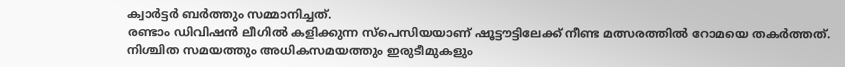ക്വാര്‍ട്ടര്‍ ബര്‍ത്തും സമ്മാനിച്ചത്.
രണ്ടാം ഡിവിഷന്‍ ലീഗില്‍ കളിക്കുന്ന സ്‌പെസിയയാണ് ഷൂട്ടൗട്ടിലേക്ക് നീണ്ട മത്സരത്തില്‍ റോമയെ തകര്‍ത്തത്. നിശ്ചിത സമയത്തും അധികസമയത്തും ഇരുടീമുകളും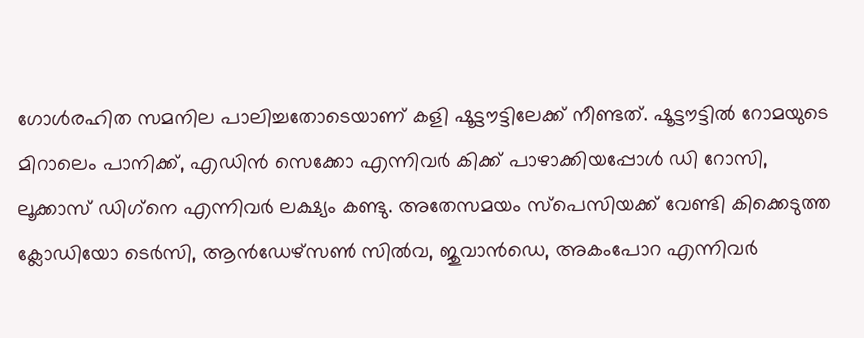ഗോള്‍രഹിത സമനില പാലിച്ചതോടെയാണ് കളി ഷൂട്ടൗട്ടിലേക്ക് നീണ്ടത്. ഷൂട്ടൗട്ടില്‍ റോമയുടെ മിറാലെം പാനിക്ക്, എഡിന്‍ സെക്കോ എന്നിവര്‍ കിക്ക് പാഴാക്കിയപ്പോള്‍ ഡി റോസി, ലൂക്കാസ് ഡിഗ്‌നെ എന്നിവര്‍ ലക്ഷ്യം കണ്ടു. അതേസമയം സ്‌പെസിയക്ക് വേണ്ടി കിക്കെടുത്ത ക്ലോഡിയോ ടെര്‍സി, ആന്‍ഡേഴ്‌സണ്‍ സില്‍വ, ജുവാന്‍ഡെ, അകംപോറ എന്നിവര്‍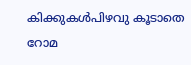കിക്കുകള്‍പിഴവു കൂടാതെ റോമ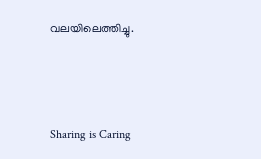വലയിലെത്തിച്ചു.



Sharing is Caring